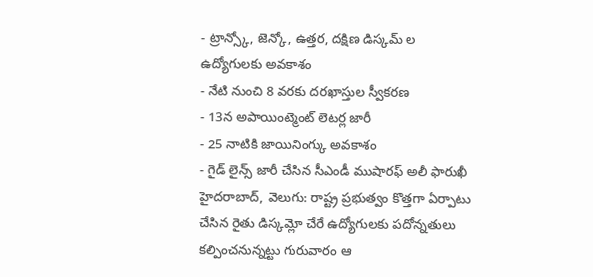- ట్రాన్స్కో, జెన్కో, ఉత్తర, దక్షిణ డిస్కమ్ ల ఉద్యోగులకు అవకాశం
- నేటి నుంచి 8 వరకు దరఖాస్తుల స్వీకరణ
- 13న అపాయింట్మెంట్ లెటర్ల జారీ
- 25 నాటికి జాయినింగ్కు అవకాశం
- గైడ్ లైన్స్ జారీ చేసిన సీఎండీ ముషారఫ్ అలీ ఫారుఖీ
హైదరాబాద్, వెలుగు: రాష్ట్ర ప్రభుత్వం కొత్తగా ఏర్పాటు చేసిన రైతు డిస్కమ్లో చేరే ఉద్యోగులకు పదోన్నతులు కల్పించనున్నట్టు గురువారం ఆ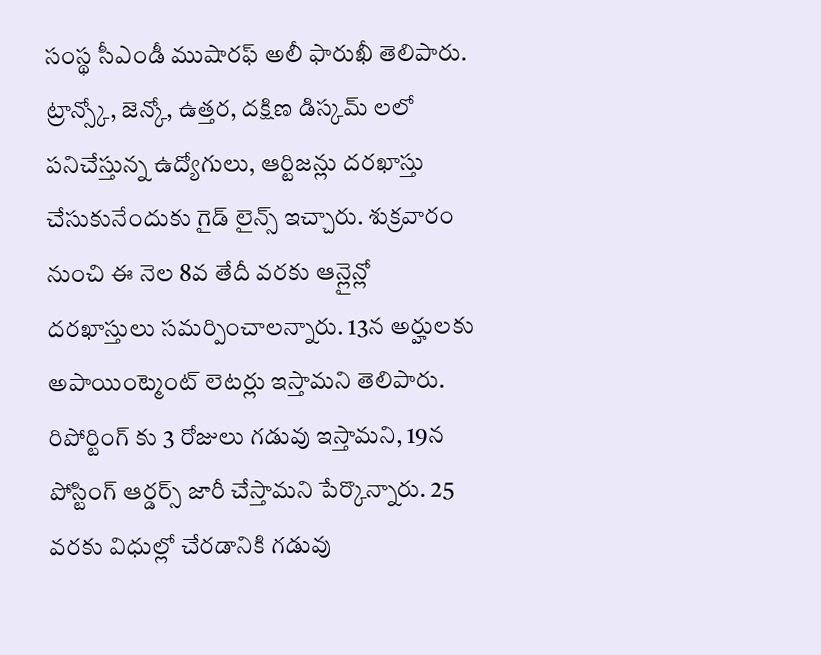సంస్థ సీఎండీ ముషారఫ్ అలీ ఫారుఖీ తెలిపారు. ట్రాన్స్కో, జెన్కో, ఉత్తర, దక్షిణ డిస్కమ్ లలో పనిచేస్తున్న ఉద్యోగులు, ఆర్టిజన్లు దరఖాస్తు చేసుకునేందుకు గైడ్ లైన్స్ ఇచ్చారు. శుక్రవారం నుంచి ఈ నెల 8వ తేదీ వరకు ఆన్లైన్లో దరఖాస్తులు సమర్పించాలన్నారు. 13న అర్హులకు అపాయింట్మెంట్ లెటర్లు ఇస్తామని తెలిపారు. రిపోర్టింగ్ కు 3 రోజులు గడువు ఇస్తామని, 19న పోస్టింగ్ ఆర్డర్స్ జారీ చేస్తామని పేర్కొన్నారు. 25 వరకు విధుల్లో చేరడానికి గడువు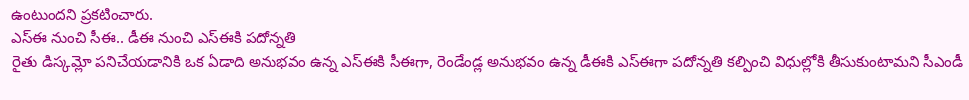ఉంటుందని ప్రకటించారు.
ఎస్ఈ నుంచి సీఈ.. డీఈ నుంచి ఎస్ఈకి పదోన్నతి
రైతు డిస్కమ్లో పనిచేయడానికి ఒక ఏడాది అనుభవం ఉన్న ఎస్ఈకి సీఈగా, రెండేండ్ల అనుభవం ఉన్న డీఈకి ఎస్ఈగా పదోన్నతి కల్పించి విధుల్లోకి తీసుకుంటామని సీఎండీ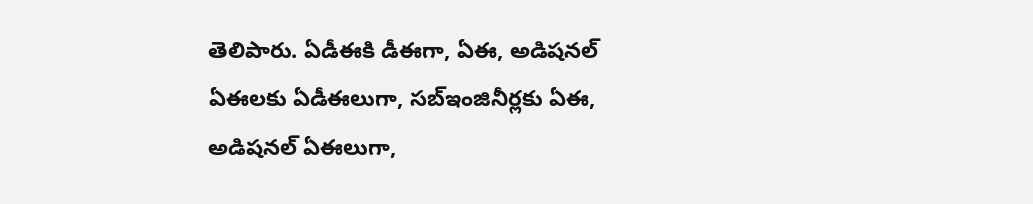తెలిపారు. ఏడీఈకి డీఈగా, ఏఈ, అడిషనల్ ఏఈలకు ఏడీఈలుగా, సబ్ఇంజినీర్లకు ఏఈ, అడిషనల్ ఏఈలుగా,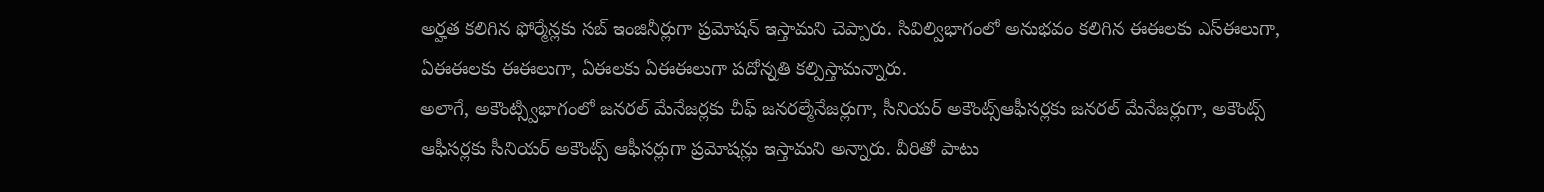అర్హత కలిగిన ఫోర్మేన్లకు సబ్ ఇంజినీర్లుగా ప్రమోషన్ ఇస్తామని చెప్పారు. సివిల్విభాగంలో అనుభవం కలిగిన ఈఈలకు ఎస్ఈలుగా, ఏఈఈలకు ఈఈలుగా, ఏఈలకు ఏఈఈలుగా పదోన్నతి కల్పిస్తామన్నారు.
అలాగే, అకౌంట్స్విభాగంలో జనరల్ మేనేజర్లకు చీఫ్ జనరల్మేనేజర్లుగా, సీనియర్ అకౌంట్స్ఆఫీసర్లకు జనరల్ మేనేజర్లుగా, అకౌంట్స్ ఆఫీసర్లకు సీనియర్ అకౌంట్స్ ఆఫీసర్లుగా ప్రమోషన్లు ఇస్తామని అన్నారు. వీరితో పాటు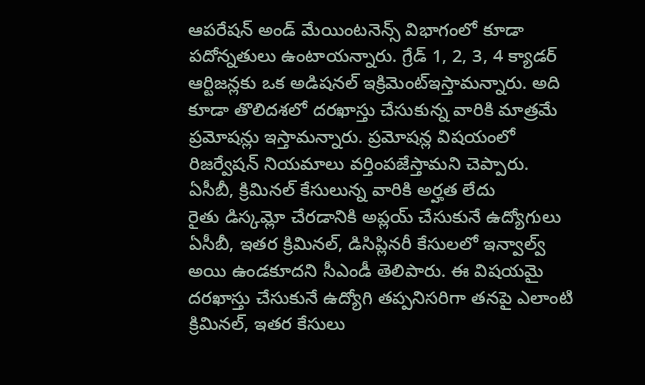ఆపరేషన్ అండ్ మేయింటనెన్స్ విభాగంలో కూడా పదోన్నతులు ఉంటాయన్నారు. గ్రేడ్ 1, 2, 3, 4 క్యాడర్ ఆర్టిజన్లకు ఒక అడిషనల్ ఇక్రిమెంట్ఇస్తామన్నారు. అది కూడా తొలిదశలో దరఖాస్తు చేసుకున్న వారికి మాత్రమే ప్రమోషన్లు ఇస్తామన్నారు. ప్రమోషన్ల విషయంలో రిజర్వేషన్ నియమాలు వర్తింపజేస్తామని చెప్పారు.
ఏసీబీ, క్రిమినల్ కేసులున్న వారికి అర్హత లేదు
రైతు డిస్కమ్లో చేరడానికి అప్లయ్ చేసుకునే ఉద్యోగులు ఏసీబీ, ఇతర క్రిమినల్, డిసిప్లినరీ కేసులలో ఇన్వాల్వ్ అయి ఉండకూదని సీఎండీ తెలిపారు. ఈ విషయమై దరఖాస్తు చేసుకునే ఉద్యోగి తప్పనిసరిగా తనపై ఎలాంటి క్రిమినల్, ఇతర కేసులు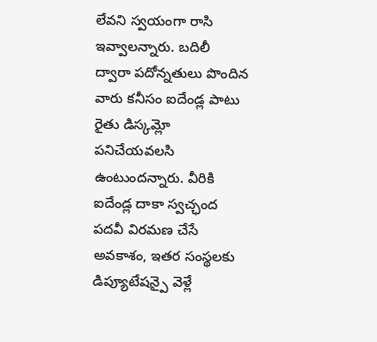లేవని స్వయంగా రాసి ఇవ్వాలన్నారు. బదిలీ ద్వారా పదోన్నతులు పొందిన వారు కనీసం ఐదేండ్ల పాటు రైతు డిస్కమ్లో పనిచేయవలసి ఉంటుందన్నారు. వీరికి ఐదేండ్ల దాకా స్వచ్ఛంద పదవీ విరమణ చేసే అవకాశం, ఇతర సంస్థలకు డిప్యూటేషన్పై వెళ్లే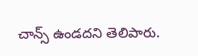చాన్స్ ఉండదని తెలిపారు.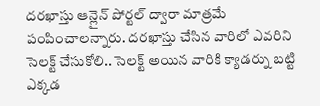దరఖాస్తు ఆన్లైన్ పోర్టల్ ద్వారా మాత్రమే పంపించాలన్నారు. దరఖాస్తు చేసిన వారిలో ఎవరిని సెలక్ట్ చేసుకోలి.. సెలక్ట్ అయిన వారికి క్యాడర్ను బట్టి ఎక్కడ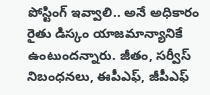పోస్టింగ్ ఇవ్వాలి.. అనే అధికారం రైతు డిస్కం యాజమాన్యానికే ఉంటుందన్నారు. జీతం, సర్వీస్ నిబంధనలు, ఈపీఎఫ్, జీపీఎఫ్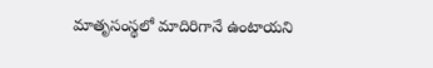మాతృసంస్థలో మాదిరిగానే ఉంటాయని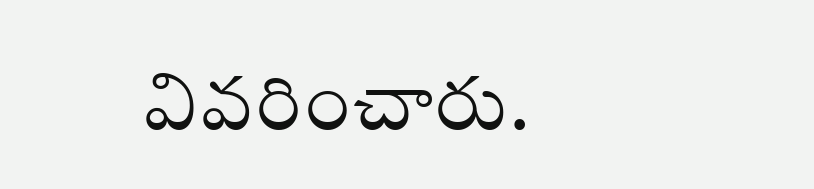వివరించారు.